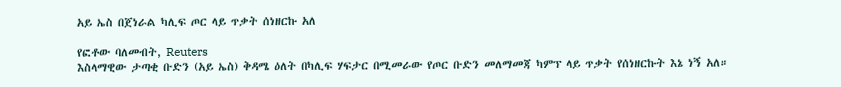አይ ኤስ በጀነራል ካሊፍ ጦር ላይ ጥቃት ሰነዘርኩ አለ

የፎቶው ባለመብት, Reuters
እስላማዊው ታጣቂ ቡድን (አይ ኤስ) ቅዳሜ ዕለት በካሊፍ ሃፍታር በሚመራው የጦር ቡድን መለማመጃ ካምፕ ላይ ጥቃት የሰነዘርኩት እኔ ነኝ አለ።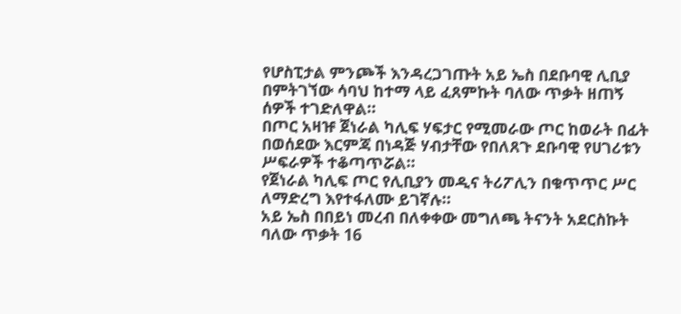የሆስፒታል ምንጮች እንዳረጋገጡት አይ ኤስ በደቡባዊ ሊቢያ በምትገኘው ሳባህ ከተማ ላይ ፈጸምኩት ባለው ጥቃት ዘጠኝ ሰዎች ተገድለዋል።
በጦር አዛዡ ጀነራል ካሊፍ ሃፍታር የሚመራው ጦር ከወራት በፊት በወሰደው እርምጃ በነዳጅ ሃብታቸው የበለጸጉ ደቡባዊ የሀገሪቱን ሥፍራዎች ተቆጣጥሯል።
የጀነራል ካሊፍ ጦር የሊቢያን መዲና ትሪፖሊን በቁጥጥር ሥር ለማድረግ እየተፋለሙ ይገኛሉ።
አይ ኤስ በበይነ መረብ በለቀቀው መግለጫ ትናንት አደርስኩት ባለው ጥቃት 16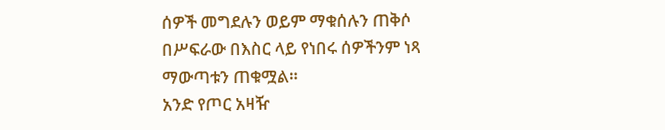ሰዎች መግደሉን ወይም ማቁሰሉን ጠቅሶ በሥፍራው በእስር ላይ የነበሩ ሰዎችንም ነጻ ማውጣቱን ጠቁሟል።
አንድ የጦር አዛዥ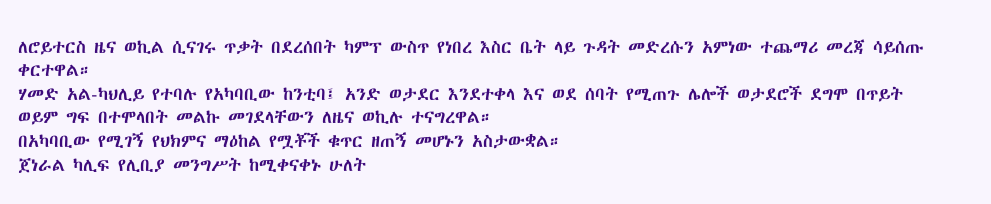ለሮይተርስ ዜና ወኪል ሲናገሩ ጥቃት በደረሰበት ካምፕ ውስጥ የነበረ እስር ቤት ላይ ጉዳት መድረሱን አምነው ተጨማሪ መረጃ ሳይሰጡ ቀርተዋል።
ሃመድ አል-ካህሊይ የተባሉ የአካባቢው ከንቲባ፤ አንድ ወታደር እንደተቀላ እና ወደ ሰባት የሚጠጉ ሌሎች ወታደሮች ደግሞ በጥይት ወይም ግፍ በተሞላበት መልኩ መገደላቸውን ለዜና ወኪሉ ተናግረዋል።
በአካባቢው የሚገኝ የህክምና ማዕከል የሟቾች ቁጥር ዘጠኝ መሆኑን አስታውቋል።
ጀነራል ካሊፍ የሊቢያ መንግሥት ከሚቀናቀኑ ሁለት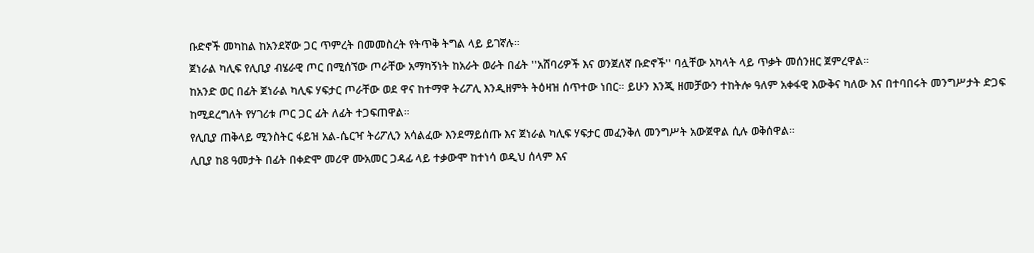ቡድኖች መካከል ከአንደኛው ጋር ጥምረት በመመስረት የትጥቅ ትግል ላይ ይገኛሉ።
ጀነራል ካሊፍ የሊቢያ ብሄራዊ ጦር በሚሰኘው ጦራቸው አማካኝነት ከአራት ወራት በፊት ''አሸባሪዎች እና ወንጀለኛ ቡድኖች'' ባሏቸው አካላት ላይ ጥቃት መሰንዘር ጀምረዋል።
ከአንድ ወር በፊት ጀነራል ካሊፍ ሃፍታር ጦራቸው ወደ ዋና ከተማዋ ትሪፖሊ እንዲዘምት ትዕዛዝ ሰጥተው ነበር። ይሁን እንጂ ዘመቻውን ተከትሎ ዓለም አቀፋዊ እውቅና ካለው እና በተባበሩት መንግሥታት ድጋፍ ከሚደረግለት የሃገሪቱ ጦር ጋር ፊት ለፊት ተጋፍጠዋል።
የሊቢያ ጠቅላይ ሚንስትር ፋይዝ አል-ሴርዣ ትሪፖሊን አሳልፈው እንደማይሰጡ እና ጀነራል ካሊፍ ሃፍታር መፈንቅለ መንግሥት አውጀዋል ሲሉ ወቅሰዋል።
ሊቢያ ከ8 ዓመታት በፊት በቀድሞ መሪዋ ሙአመር ጋዳፊ ላይ ተቃውሞ ከተነሳ ወዲህ ሰላም እና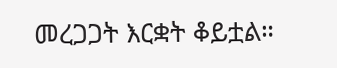መረጋጋት እርቋት ቆይቷል።